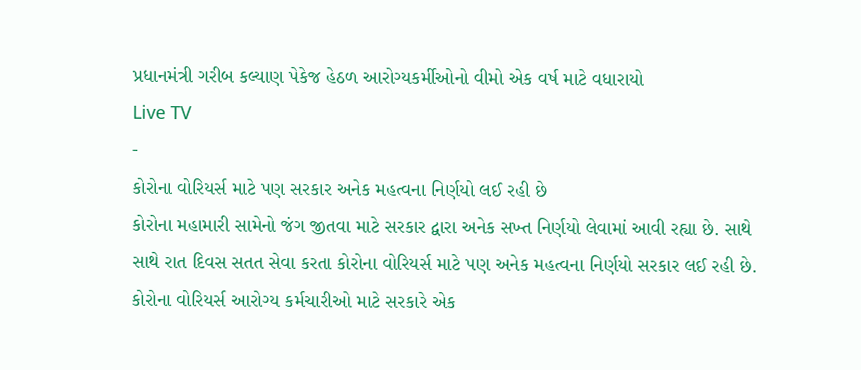પ્રધાનમંત્રી ગરીબ કલ્યાણ પેકેજ હેઠળ આરોગ્યકર્મીઓનો વીમો એક વર્ષ માટે વધારાયો
Live TV
-
કોરોના વોરિયર્સ માટે પણ સરકાર અનેક મહત્વના નિર્ણયો લઈ રહી છે
કોરોના મહામારી સામેનો જંગ જીતવા માટે સરકાર દ્વારા અનેક સખ્ત નિર્ણયો લેવામાં આવી રહ્યા છે. સાથે સાથે રાત દિવસ સતત સેવા કરતા કોરોના વોરિયર્સ માટે પણ અનેક મહત્વના નિર્ણયો સરકાર લઈ રહી છે. કોરોના વોરિયર્સ આરોગ્ય કર્મચારીઓ માટે સરકારે એક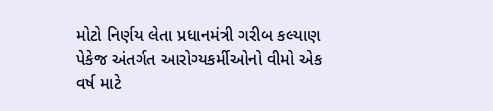મોટો નિર્ણય લેતા પ્રધાનમંત્રી ગરીબ કલ્યાણ પેકેજ અંતર્ગત આરોગ્યકર્મીઓનો વીમો એક વર્ષ માટે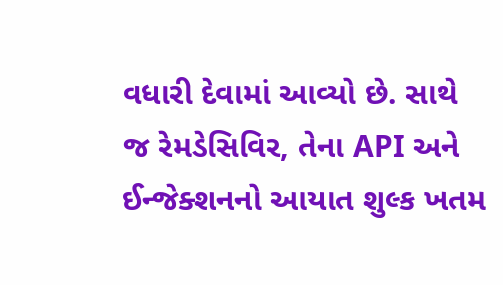વધારી દેવામાં આવ્યો છે. સાથે જ રેમડેસિવિર, તેના API અને ઈન્જેક્શનનો આયાત શુલ્ક ખતમ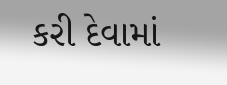કરી દેવામાં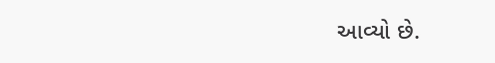આવ્યો છે.